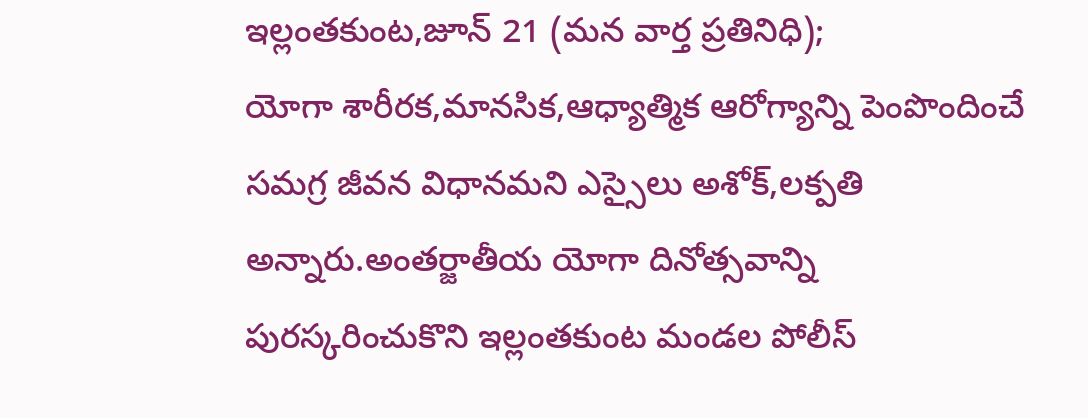ఇల్లంతకుంట,జూన్ 21 (మన వార్త ప్రతినిధి);
యోగా శారీరక,మానసిక,ఆధ్యాత్మిక ఆరోగ్యాన్ని పెంపొందించే సమగ్ర జీవన విధానమని ఎస్సైలు అశోక్,లక్పతి అన్నారు.అంతర్జాతీయ యోగా దినోత్సవాన్ని పురస్కరించుకొని ఇల్లంతకుంట మండల పోలీస్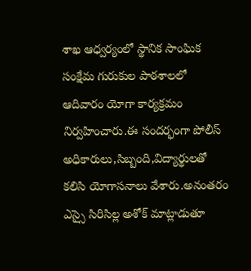శాఖ ఆధ్వర్యంలో స్థానిక సాంఘిక సంక్షేమ గురుకుల పాఠశాలలో ఆదివారం యోగా కార్యక్రమం నిర్వహించారు.ఈ సందర్భంగా పోలీస్ అధికారులు,సిబ్బంది,విద్యార్థులతో కలిసి యోగాసనాలు వేశారు.అనంతరం ఎస్సై సిరిసిల్ల అశోక్ మాట్లాడుతూ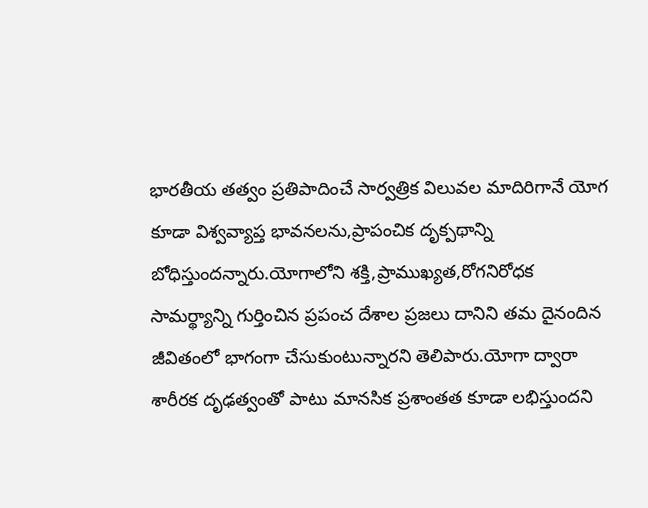భారతీయ తత్వం ప్రతిపాదించే సార్వత్రిక విలువల మాదిరిగానే యోగ కూడా విశ్వవ్యాప్త భావనలను,ప్రాపంచిక దృక్పథాన్ని బోధిస్తుందన్నారు.యోగాలోని శక్తి,ప్రాముఖ్యత,రోగనిరోధక సామర్థ్యాన్ని గుర్తించిన ప్రపంచ దేశాల ప్రజలు దానిని తమ దైనందిన జీవితంలో భాగంగా చేసుకుంటున్నారని తెలిపారు.యోగా ద్వారా శారీరక దృఢత్వంతో పాటు మానసిక ప్రశాంతత కూడా లభిస్తుందని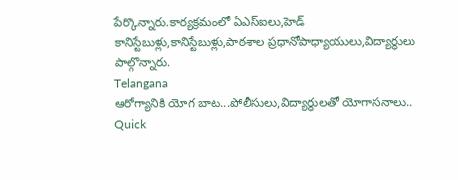పేర్కొన్నారు.కార్యక్రమంలో ఏఎస్ఐలు,హెడ్ కానిస్టేబుళ్లు,కానిస్టేబుళ్లు,పాఠశాల ప్రధానోపాధ్యాయులు,విద్యార్థులు పాల్గొన్నారు.
Telangana
ఆరోగ్యానికి యోగ బాట...పోలీసులు,విద్యార్థులతో యోగాసనాలు..
Quick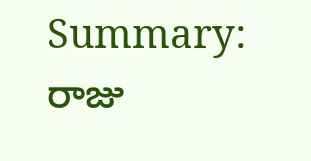Summary:
రాజు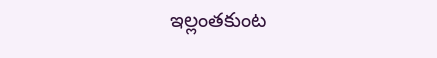ఇల్లంతకుంట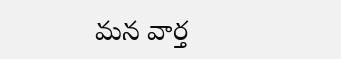మన వార్త